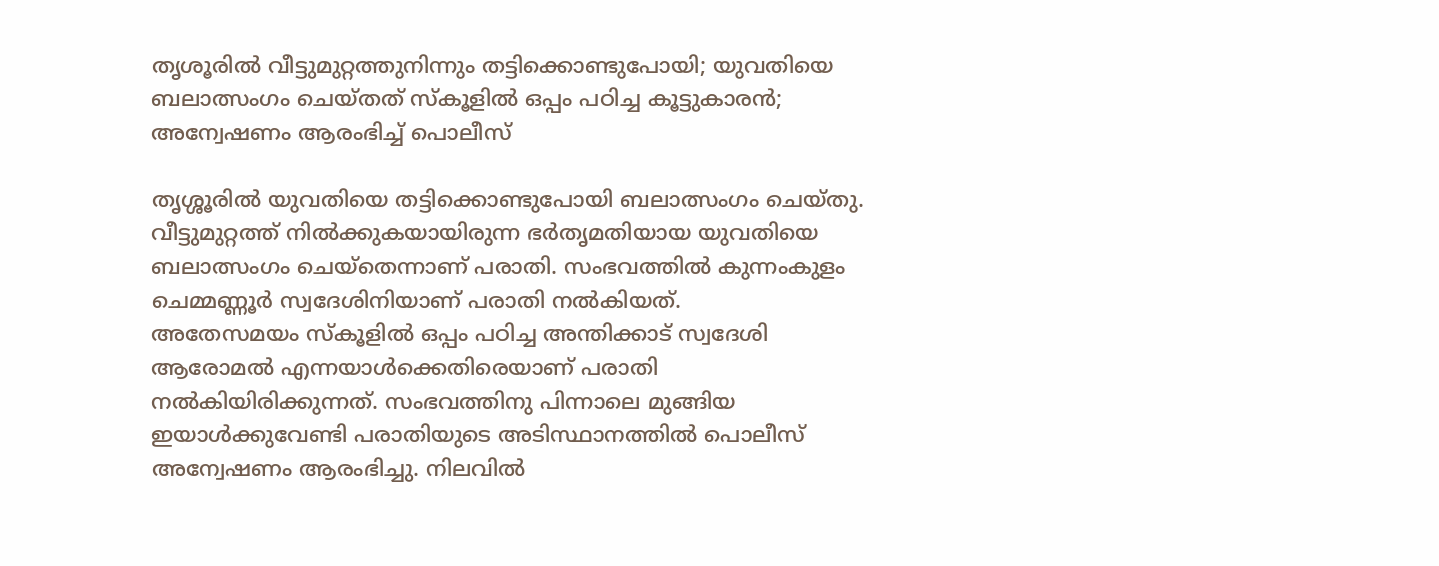തൃശൂരിൽ വീട്ടുമുറ്റത്തുനിന്നും തട്ടിക്കൊണ്ടുപോയി; യുവതിയെ ബലാത്സംഗം ചെയ്തത് സ്കൂളിൽ ഒപ്പം പഠിച്ച കൂട്ടുകാരൻ; അന്വേഷണം ആരംഭിച്ച് പൊലീസ്

തൃശ്ശൂരിൽ യുവതിയെ തട്ടിക്കൊണ്ടുപോയി ബലാത്സംഗം ചെയ്തു. വീട്ടുമുറ്റത്ത് നിൽക്കുകയായിരുന്ന ഭർതൃമതിയായ യുവതിയെ ബലാത്സംഗം ചെയ്തെന്നാണ് പരാതി. സംഭവത്തിൽ കുന്നംകുളം ചെമ്മണ്ണൂർ സ്വദേശിനിയാണ് പരാതി നൽകിയത്.
അതേസമയം സ്കൂളിൽ ഒപ്പം പഠിച്ച അന്തിക്കാട് സ്വദേശി ആരോമൽ എന്നയാൾക്കെതിരെയാണ് പരാതി നൽകിയിരിക്കുന്നത്. സംഭവത്തിനു പിന്നാലെ മുങ്ങിയ ഇയാൾക്കുവേണ്ടി പരാതിയുടെ അടിസ്ഥാനത്തിൽ പൊലീസ് അന്വേഷണം ആരംഭിച്ചു. നിലവിൽ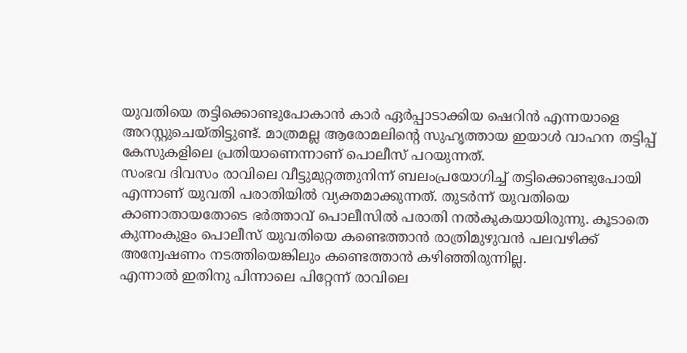യുവതിയെ തട്ടിക്കൊണ്ടുപോകാൻ കാർ ഏർപ്പാടാക്കിയ ഷെറിൻ എന്നയാളെ അറസ്റ്റുചെയ്തിട്ടുണ്ട്. മാത്രമല്ല ആരോമലിന്റെ സുഹൃത്തായ ഇയാൾ വാഹന തട്ടിപ്പ് കേസുകളിലെ പ്രതിയാണെന്നാണ് പൊലീസ് പറയുന്നത്.
സംഭവ ദിവസം രാവിലെ വീട്ടുമുറ്റത്തുനിന്ന് ബലംപ്രയോഗിച്ച് തട്ടിക്കൊണ്ടുപോയി എന്നാണ് യുവതി പരാതിയിൽ വ്യക്തമാക്കുന്നത്. തുടർന്ന് യുവതിയെ കാണാതായതോടെ ഭർത്താവ് പൊലീസിൽ പരാതി നൽകുകയായിരുന്നു. കൂടാതെ കുന്നംകുളം പൊലീസ് യുവതിയെ കണ്ടെത്താൻ രാത്രിമുഴുവൻ പലവഴിക്ക് അന്വേഷണം നടത്തിയെങ്കിലും കണ്ടെത്താൻ കഴിഞ്ഞിരുന്നില്ല.
എന്നാൽ ഇതിനു പിന്നാലെ പിറ്റേന്ന് രാവിലെ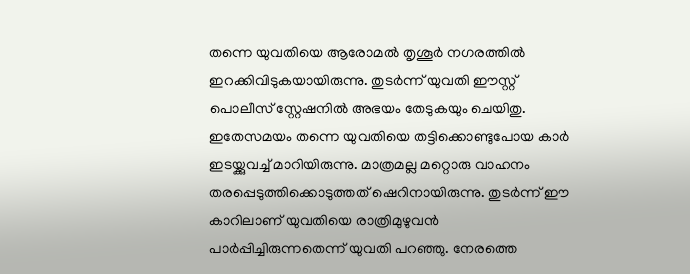തന്നെ യുവതിയെ ആരോമൽ തൃശൂർ നഗരത്തിൽ ഇറക്കിവിടുകയായിരുന്നു. തുടർന്ന് യുവതി ഈസ്റ്റ് പൊലീസ് സ്റ്റേഷനിൽ അഭയം തേടുകയും ചെയിതു. ഇതേസമയം തന്നെ യുവതിയെ തട്ടിക്കൊണ്ടുപോയ കാർ ഇടയ്ക്കുവച്ച് മാറിയിരുന്നു. മാത്രമല്ല മറ്റൊരു വാഹനം തരപ്പെടുത്തിക്കൊടുത്തത് ഷെറിനായിരുന്നു. തുടർന്ന് ഈ കാറിലാണ് യുവതിയെ രാത്രിമുഴുവൻ പാർപ്പിച്ചിരുന്നതെന്ന് യുവതി പറഞ്ഞു. നേരത്തെ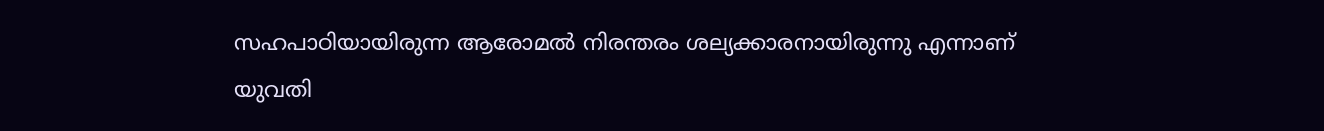സഹപാഠിയായിരുന്ന ആരോമൽ നിരന്തരം ശല്യക്കാരനായിരുന്നു എന്നാണ് യുവതി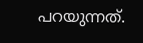പറയുന്നത്.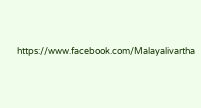https://www.facebook.com/Malayalivartha